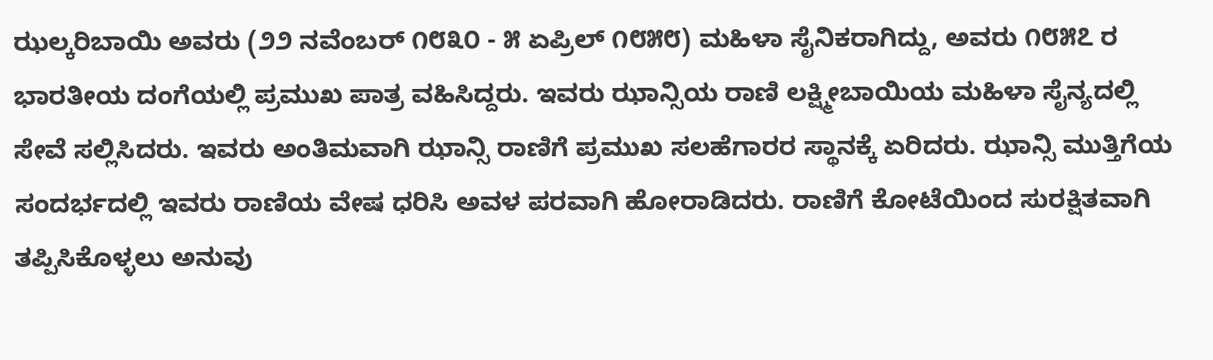ಝಲ್ಕರಿಬಾಯಿ ಅವರು (೨೨ ನವೆಂಬರ್ ೧೮೩೦ - ೫ ಏಪ್ರಿಲ್ ೧೮೫೮) ಮಹಿಳಾ ಸೈನಿಕರಾಗಿದ್ದು, ಅವರು ೧೮೫೭ ರ ಭಾರತೀಯ ದಂಗೆಯಲ್ಲಿ ಪ್ರಮುಖ ಪಾತ್ರ ವಹಿಸಿದ್ದರು. ಇವರು ಝಾನ್ಸಿಯ ರಾಣಿ ಲಕ್ಷ್ಮೀಬಾಯಿಯ ಮಹಿಳಾ ಸೈನ್ಯದಲ್ಲಿ ಸೇವೆ ಸಲ್ಲಿಸಿದರು. ಇವರು ಅಂತಿಮವಾಗಿ ಝಾನ್ಸಿ ರಾಣಿಗೆ ಪ್ರಮುಖ ಸಲಹೆಗಾರರ ಸ್ಥಾನಕ್ಕೆ ಏರಿದರು. ಝಾನ್ಸಿ ಮುತ್ತಿಗೆಯ ಸಂದರ್ಭದಲ್ಲಿ ಇವರು ರಾಣಿಯ ವೇಷ ಧರಿಸಿ ಅವಳ ಪರವಾಗಿ ಹೋರಾಡಿದರು. ರಾಣಿಗೆ ಕೋಟೆಯಿಂದ ಸುರಕ್ಷಿತವಾಗಿ ತಪ್ಪಿಸಿಕೊಳ್ಳಲು ಅನುವು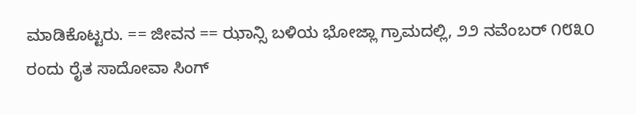ಮಾಡಿಕೊಟ್ಟರು. == ಜೀವನ == ಝಾನ್ಸಿ ಬಳಿಯ ಭೋಜ್ಲಾ ಗ್ರಾಮದಲ್ಲಿ, ೨೨ ನವೆಂಬರ್ ೧೮೩೦ ರಂದು ರೈತ ಸಾದೋವಾ ಸಿಂಗ್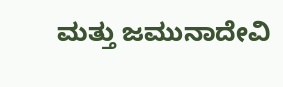ಮತ್ತು ಜಮುನಾದೇವಿ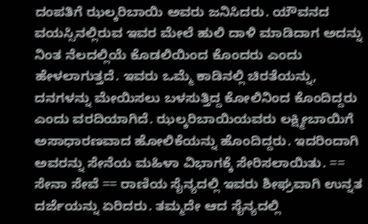ದಂಪತಿಗೆ ಝಲ್ಕರಿಬಾಯಿ ಅವರು ಜನಿಸಿದರು. ಯೌವನದ ವಯಸ್ಸಿನಲ್ಲಿರುವ ಇವರ ಮೇಲೆ ಹುಲಿ ದಾಳಿ ಮಾಡಿದಾಗ ಅದನ್ನು ನಿಂತ ನೆಲದಲ್ಲಿಯೆ ಕೊಡಲಿಯಿಂದ ಕೊಂದರು ಎಂದು ಹೇಳಲಾಗುತ್ತದೆ. ಇವರು ಒಮ್ಮೆ ಕಾಡಿನಲ್ಲಿ ಚಿರತೆಯನ್ನು, ದನಗಳನ್ನು ಮೇಯಿಸಲು ಬಳಸುತ್ತಿದ್ದ ಕೋಲಿನಿಂದ ಕೊಂದಿದ್ದರು ಎಂದು ವರದಿಯಾಗಿದೆ. ಝಲ್ಕರಿಬಾಯಿಯವರು ಲಕ್ಷ್ಮೀಬಾಯಿಗೆ ಅಸಾಧಾರಣವಾದ ಹೋಲಿಕೆಯನ್ನು ಹೊಂದಿದ್ದರು. ಇದರಿಂದಾಗಿ ಅವರನ್ನು ಸೇನೆಯ ಮಹಿಳಾ ವಿಭಾಗಕ್ಕೆ ಸೇರಿಸಲಾಯಿತು. == ಸೇನಾ ಸೇವೆ == ರಾಣಿಯ ಸೈನ್ಯದಲ್ಲಿ ಇವರು ಶೀಘ್ರವಾಗಿ ಉನ್ನತ ದರ್ಜೆಯನ್ನು ಏರಿದರು. ತಮ್ಮದೇ ಆದ ಸೈನ್ಯದಲ್ಲಿ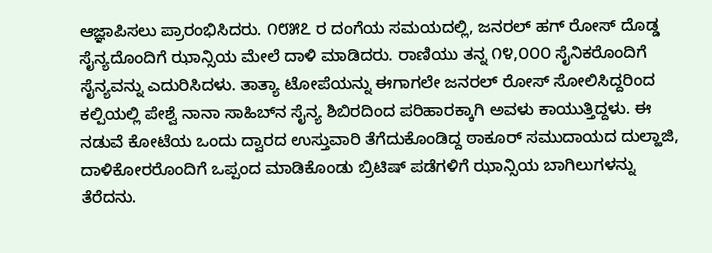ಆಜ್ಞಾಪಿಸಲು ಪ್ರಾರಂಭಿಸಿದರು. ೧೮೫೭ ರ ದಂಗೆಯ ಸಮಯದಲ್ಲಿ, ಜನರಲ್ ಹಗ್ ರೋಸ್ ದೊಡ್ಡ ಸೈನ್ಯದೊಂದಿಗೆ ಝಾನ್ಸಿಯ ಮೇಲೆ ದಾಳಿ ಮಾಡಿದರು. ರಾಣಿಯು ತನ್ನ ೧೪,೦೦೦ ಸೈನಿಕರೊಂದಿಗೆ ಸೈನ್ಯವನ್ನು ಎದುರಿಸಿದಳು. ತಾತ್ಯಾ ಟೋಪೆಯನ್ನು ಈಗಾಗಲೇ ಜನರಲ್ ರೋಸ್ ಸೋಲಿಸಿದ್ದರಿಂದ ಕಲ್ಪಿಯಲ್ಲಿ ಪೇಶ್ವೆ ನಾನಾ ಸಾಹಿಬ್‌ನ ಸೈನ್ಯ ಶಿಬಿರದಿಂದ ಪರಿಹಾರಕ್ಕಾಗಿ ಅವಳು ಕಾಯುತ್ತಿದ್ದಳು. ಈ ನಡುವೆ ಕೋಟೆಯ ಒಂದು ದ್ವಾರದ ಉಸ್ತುವಾರಿ ತೆಗೆದುಕೊಂಡಿದ್ದ ಠಾಕೂರ್ ಸಮುದಾಯದ ದುಲ್ಹಾಜಿ, ದಾಳಿಕೋರರೊಂದಿಗೆ ಒಪ್ಪಂದ ಮಾಡಿಕೊಂಡು ಬ್ರಿಟಿಷ್ ಪಡೆಗಳಿಗೆ ಝಾನ್ಸಿಯ ಬಾಗಿಲುಗಳನ್ನು ತೆರೆದನು.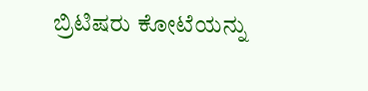ಬ್ರಿಟಿಷರು ಕೋಟೆಯನ್ನು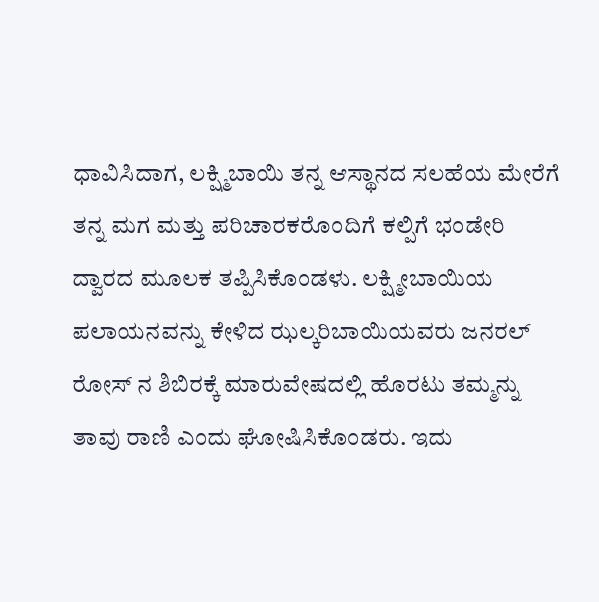ಧಾವಿಸಿದಾಗ, ಲಕ್ಷ್ಮಿಬಾಯಿ ತನ್ನ ಆಸ್ಥಾನದ ಸಲಹೆಯ ಮೇರೆಗೆ ತನ್ನ ಮಗ ಮತ್ತು ಪರಿಚಾರಕರೊಂದಿಗೆ ಕಲ್ಪಿಗೆ ಭಂಡೇರಿ ದ್ವಾರದ ಮೂಲಕ ತಪ್ಪಿಸಿಕೊಂಡಳು. ಲಕ್ಷ್ಮೀಬಾಯಿಯ ಪಲಾಯನವನ್ನು ಕೇಳಿದ ಝಲ್ಕರಿಬಾಯಿಯವರು ಜನರಲ್ ರೋಸ್ ನ ಶಿಬಿರಕ್ಕೆ ಮಾರುವೇಷದಲ್ಲಿ ಹೊರಟು ತಮ್ಮನ್ನು ತಾವು ರಾಣಿ ಎಂದು ಘೋಷಿಸಿಕೊಂಡರು. ಇದು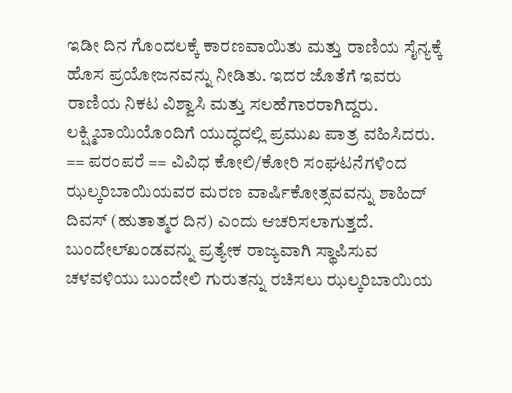ಇಡೀ ದಿನ ಗೊಂದಲಕ್ಕೆ ಕಾರಣವಾಯಿತು ಮತ್ತು ರಾಣಿಯ ಸೈನ್ಯಕ್ಕೆ ಹೊಸ ಪ್ರಯೋಜನವನ್ನು ನೀಡಿತು. ಇದರ ಜೊತೆಗೆ ಇವರು ರಾಣಿಯ ನಿಕಟ ವಿಶ್ವಾಸಿ ಮತ್ತು ಸಲಹೆಗಾರರಾಗಿದ್ದರು. ಲಕ್ಷ್ಮಿಬಾಯಿಯೊಂದಿಗೆ ಯುದ್ಧದಲ್ಲಿ ಪ್ರಮುಖ ಪಾತ್ರ ವಹಿಸಿದರು. == ಪರಂಪರೆ == ವಿವಿಧ ಕೋಲಿ/ಕೋರಿ ಸಂಘಟನೆಗಳಿಂದ ಝಲ್ಕರಿಬಾಯಿಯವರ ಮರಣ ವಾರ್ಷಿಕೋತ್ಸವವನ್ನು ಶಾಹಿದ್ ದಿವಸ್ (ಹುತಾತ್ಮರ ದಿನ) ಎಂದು ಆಚರಿಸಲಾಗುತ್ತದೆ. ಬುಂದೇಲ್‌ಖಂಡವನ್ನು ಪ್ರತ್ಯೇಕ ರಾಜ್ಯವಾಗಿ ಸ್ಥಾಪಿಸುವ ಚಳವಳಿಯು ಬುಂದೇಲಿ ಗುರುತನ್ನು ರಚಿಸಲು ಝಲ್ಕರಿಬಾಯಿಯ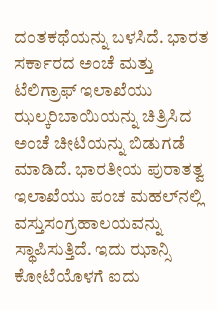ದಂತಕಥೆಯನ್ನು ಬಳಸಿದೆ. ಭಾರತ ಸರ್ಕಾರದ ಅಂಚೆ ಮತ್ತು ಟೆಲಿಗ್ರಾಫ್ ಇಲಾಖೆಯು ಝಲ್ಕರಿಬಾಯಿಯನ್ನು ಚಿತ್ರಿಸಿದ ಅಂಚೆ ಚೀಟಿಯನ್ನು ಬಿಡುಗಡೆ ಮಾಡಿದೆ. ಭಾರತೀಯ ಪುರಾತತ್ವ ಇಲಾಖೆಯು ಪಂಚ ಮಹಲ್‌ನಲ್ಲಿ ವಸ್ತುಸಂಗ್ರಹಾಲಯವನ್ನು ಸ್ಥಾಪಿಸುತ್ತಿದೆ. ಇದು ಝಾನ್ಸಿ ಕೋಟೆಯೊಳಗೆ ಐದು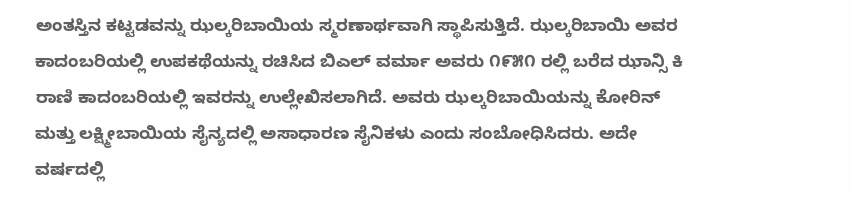ಅಂತಸ್ತಿನ ಕಟ್ಟಡವನ್ನು ಝಲ್ಕರಿಬಾಯಿಯ ಸ್ಮರಣಾರ್ಥವಾಗಿ ಸ್ಥಾಪಿಸುತ್ತಿದೆ. ಝಲ್ಕರಿಬಾಯಿ ಅವರ ಕಾದಂಬರಿಯಲ್ಲಿ ಉಪಕಥೆಯನ್ನು ರಚಿಸಿದ ಬಿಎಲ್ ವರ್ಮಾ ಅವರು ೧೯೫೧ ರಲ್ಲಿ ಬರೆದ ಝಾನ್ಸಿ ಕಿ ರಾಣಿ ಕಾದಂಬರಿಯಲ್ಲಿ ಇವರನ್ನು ಉಲ್ಲೇಖಿಸಲಾಗಿದೆ. ಅವರು ಝಲ್ಕರಿಬಾಯಿಯನ್ನು ಕೋರಿನ್ ಮತ್ತು ಲಕ್ಷ್ಮೀಬಾಯಿಯ ಸೈನ್ಯದಲ್ಲಿ ಅಸಾಧಾರಣ ಸೈನಿಕಳು ಎಂದು ಸಂಬೋಧಿಸಿದರು. ಅದೇ ವರ್ಷದಲ್ಲಿ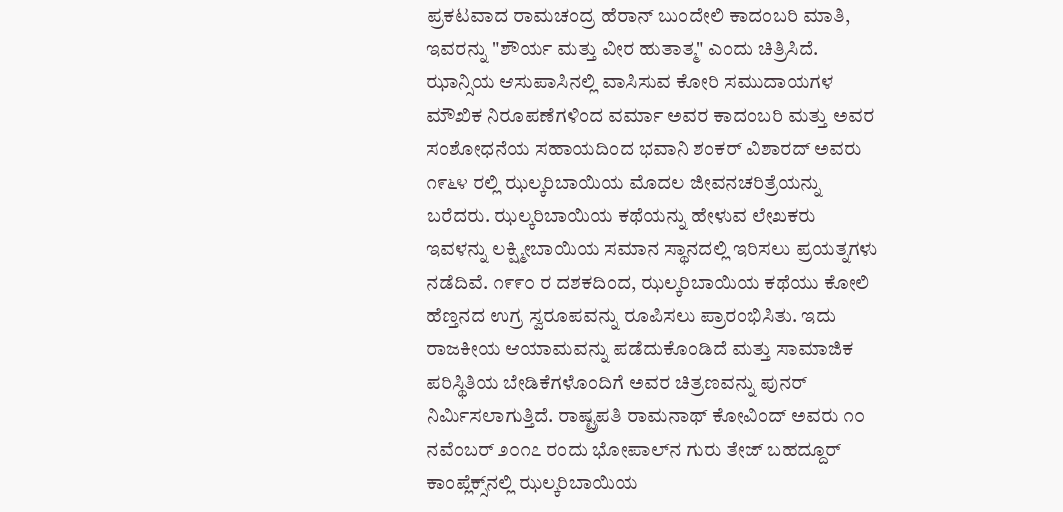ಪ್ರಕಟವಾದ ರಾಮಚಂದ್ರ ಹೆರಾನ್ ಬುಂದೇಲಿ ಕಾದಂಬರಿ ಮಾತಿ, ಇವರನ್ನು "ಶೌರ್ಯ ಮತ್ತು ವೀರ ಹುತಾತ್ಮ" ಎಂದು ಚಿತ್ರಿಸಿದೆ. ಝಾನ್ಸಿಯ ಆಸುಪಾಸಿನಲ್ಲಿ ವಾಸಿಸುವ ಕೋರಿ ಸಮುದಾಯಗಳ ಮೌಖಿಕ ನಿರೂಪಣೆಗಳಿಂದ ವರ್ಮಾ ಅವರ ಕಾದಂಬರಿ ಮತ್ತು ಅವರ ಸಂಶೋಧನೆಯ ಸಹಾಯದಿಂದ ಭವಾನಿ ಶಂಕರ್ ವಿಶಾರದ್ ಅವರು ೧೯೬೪ ರಲ್ಲಿ ಝಲ್ಕರಿಬಾಯಿಯ ಮೊದಲ ಜೀವನಚರಿತ್ರೆಯನ್ನು ಬರೆದರು. ಝಲ್ಕರಿಬಾಯಿಯ ಕಥೆಯನ್ನು ಹೇಳುವ ಲೇಖಕರು ಇವಳನ್ನು ಲಕ್ಷ್ಮೀಬಾಯಿಯ ಸಮಾನ ಸ್ಥಾನದಲ್ಲಿ ಇರಿಸಲು ಪ್ರಯತ್ನಗಳು ನಡೆದಿವೆ. ೧೯೯೦ ರ ದಶಕದಿಂದ, ಝಲ್ಕರಿಬಾಯಿಯ ಕಥೆಯು ಕೋಲಿ ಹೆಣ್ತನದ ಉಗ್ರ ಸ್ವರೂಪವನ್ನು ರೂಪಿಸಲು ಪ್ರಾರಂಭಿಸಿತು. ಇದು ರಾಜಕೀಯ ಆಯಾಮವನ್ನು ಪಡೆದುಕೊಂಡಿದೆ ಮತ್ತು ಸಾಮಾಜಿಕ ಪರಿಸ್ಥಿತಿಯ ಬೇಡಿಕೆಗಳೊಂದಿಗೆ ಅವರ ಚಿತ್ರಣವನ್ನು ಪುನರ್ ನಿರ್ಮಿಸಲಾಗುತ್ತಿದೆ. ರಾಷ್ಟ್ರಪತಿ ರಾಮನಾಥ್ ಕೋವಿಂದ್ ಅವರು ೧೦ ನವೆಂಬರ್ ೨೦೧೭ ರಂದು ಭೋಪಾಲ್‌ನ ಗುರು ತೇಜ್ ಬಹದ್ದೂರ್ ಕಾಂಪ್ಲೆಕ್ಸ್‌ನಲ್ಲಿ ಝಲ್ಕರಿಬಾಯಿಯ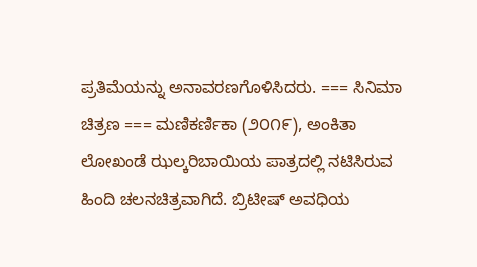ಪ್ರತಿಮೆಯನ್ನು ಅನಾವರಣಗೊಳಿಸಿದರು. === ಸಿನಿಮಾ ಚಿತ್ರಣ === ಮಣಿಕರ್ಣಿಕಾ (೨೦೧೯), ಅಂಕಿತಾ ಲೋಖಂಡೆ ಝಲ್ಕರಿಬಾಯಿಯ ಪಾತ್ರದಲ್ಲಿ ನಟಿಸಿರುವ ಹಿಂದಿ ಚಲನಚಿತ್ರವಾಗಿದೆ. ಬ್ರಿಟೀಷ್ ಅವಧಿಯ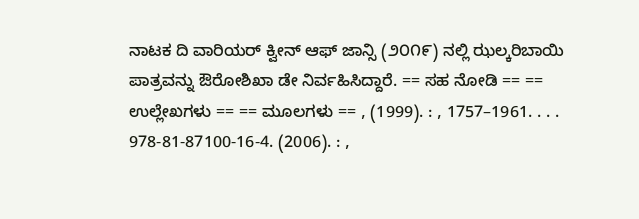ನಾಟಕ ದಿ ವಾರಿಯರ್ ಕ್ವೀನ್ ಆಫ್ ಜಾನ್ಸಿ (೨೦೧೯) ನಲ್ಲಿ ಝಲ್ಕರಿಬಾಯಿ ಪಾತ್ರವನ್ನು ಔರೋಶಿಖಾ ಡೇ ನಿರ್ವಹಿಸಿದ್ದಾರೆ. == ಸಹ ನೋಡಿ == == ಉಲ್ಲೇಖಗಳು == == ಮೂಲಗಳು == , (1999). : , 1757–1961. . . . 978-81-87100-16-4. (2006). : ,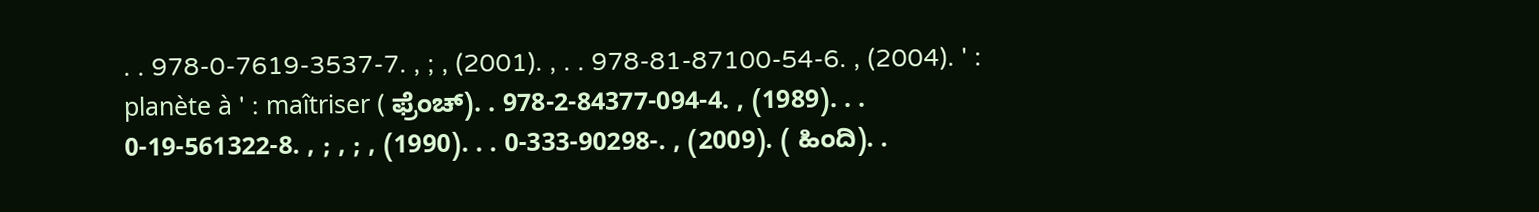. . 978-0-7619-3537-7. , ; , (2001). , . . 978-81-87100-54-6. , (2004). ' : planète à ' : maîtriser ( ಫ್ರೆಂಚ್). . 978-2-84377-094-4. , (1989). . . 0-19-561322-8. , ; , ; , (1990). . . 0-333-90298-. , (2009). ( ಹಿಂದಿ). .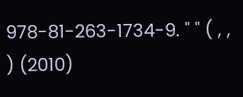978-81-263-1734-9. " " ( , , ) (2010)